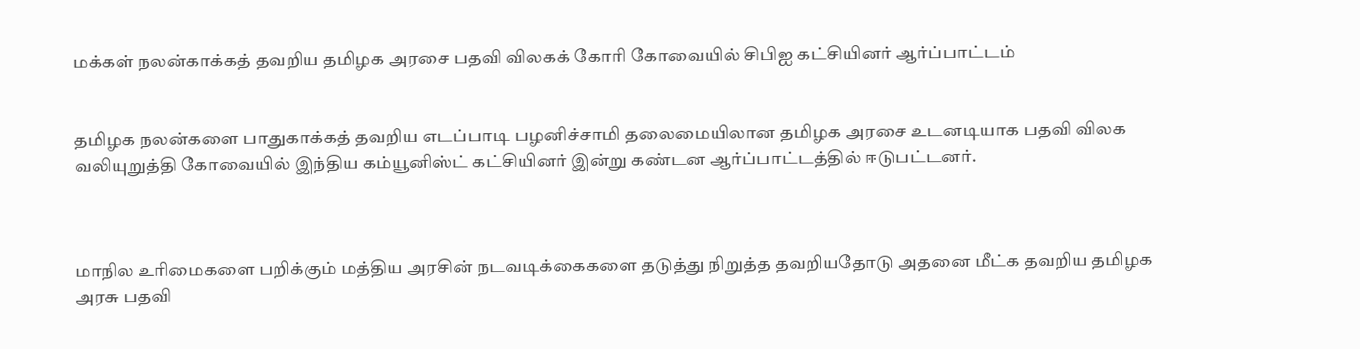மக்கள் நலன்காக்கத் தவறிய தமிழக அரசை பதவி விலகக் கோரி கோவையில் சிபிஐ கட்சியினர் ஆர்ப்பாட்டம்


தமிழக நலன்களை பாதுகாக்கத் தவறிய எடப்பாடி பழனிச்சாமி தலைமையிலான தமிழக அரசை உடனடியாக பதவி விலக வலியுறுத்தி கோவையில் இந்திய கம்யூனிஸ்ட் கட்சியினர் இன்று கண்டன ஆர்ப்பாட்டத்தில் ஈடுபட்டனர்.



மாநில உரிமைகளை பறிக்கும் மத்திய அரசின் நடவடிக்கைகளை தடுத்து நிறுத்த தவறியதோடு அதனை மீட்க தவறிய தமிழக அரசு பதவி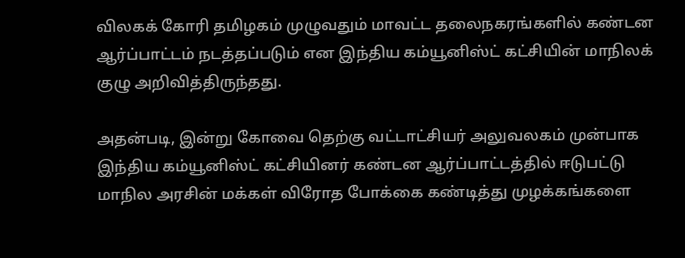விலகக் கோரி தமிழகம் முழுவதும் மாவட்ட தலைநகரங்களில் கண்டன ஆர்ப்பாட்டம் நடத்தப்படும் என இந்திய கம்யூனிஸ்ட் கட்சியின் மாநிலக் குழு அறிவித்திருந்தது.

அதன்படி, இன்று கோவை தெற்கு வட்டாட்சியர் அலுவலகம் முன்பாக இந்திய கம்யூனிஸ்ட் கட்சியினர் கண்டன ஆர்ப்பாட்டத்தில் ஈடுபட்டு மாநில அரசின் மக்கள் விரோத போக்கை கண்டித்து முழக்கங்களை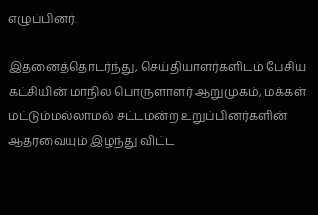எழுப்பினர்.

இதனைத்தொடர்ந்து, செய்தியாளர்களிடம் பேசிய கட்சியின் மாநில பொருளாளர் ஆறுமுகம், மக்கள் மட்டும்மல்லாமல் சட்டமன்ற உறுப்பினர்களின் ஆதரவையும் இழந்து விட்ட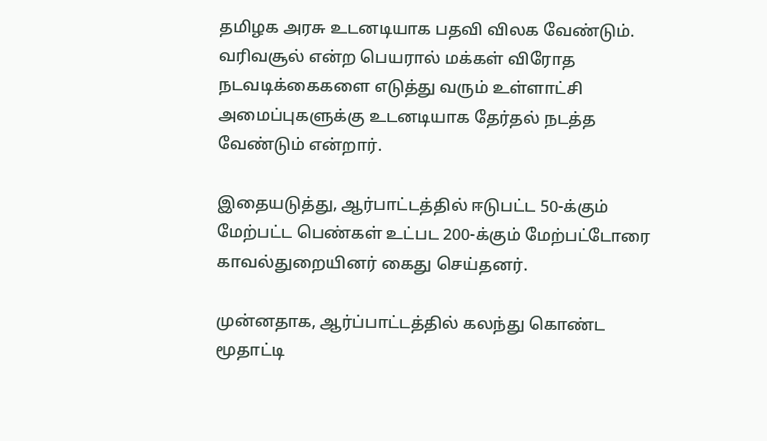தமிழக அரசு உடனடியாக பதவி விலக வேண்டும். வரிவசூல் என்ற பெயரால் மக்கள் விரோத நடவடிக்கைகளை எடுத்து வரும் உள்ளாட்சி அமைப்புகளுக்கு உடனடியாக தேர்தல் நடத்த வேண்டும் என்றார்.

இதையடுத்து, ஆர்பாட்டத்தில் ஈடுபட்ட 50-க்கும் மேற்பட்ட பெண்கள் உட்பட 200-க்கும் மேற்பட்டோரை காவல்துறையினர் கைது செய்தனர்.

முன்னதாக, ஆர்ப்பாட்டத்தில் கலந்து கொண்ட மூதாட்டி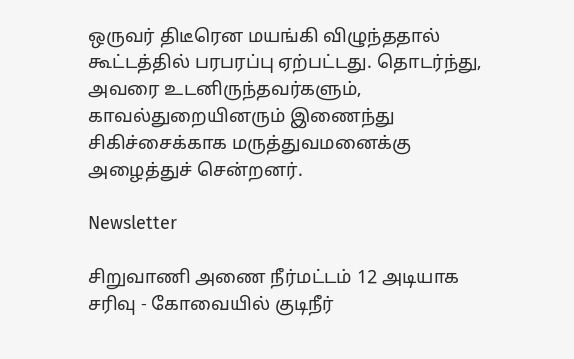ஒருவர் திடீரென மயங்கி விழுந்ததால் கூட்டத்தில் பரபரப்பு ஏற்பட்டது. தொடர்ந்து, அவரை உடனிருந்தவர்களும், காவல்துறையினரும் இணைந்து சிகிச்சைக்காக மருத்துவமனைக்கு அழைத்துச் சென்றனர்.

Newsletter

சிறுவாணி அணை நீர்மட்டம் 12 அடியாக சரிவு - கோவையில் குடிநீர்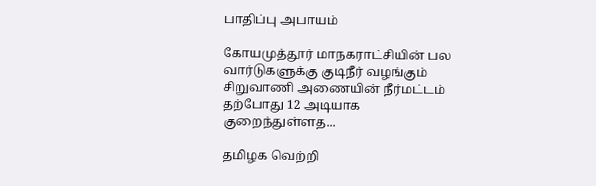பாதிப்பு அபாயம்

கோயமுத்தூர் மாநகராட்சியின் பல வார்டுகளுக்கு குடிநீர் வழங்கும் சிறுவாணி அணையின் நீர்மட்டம் தற்போது 12 அடியாக குறைந்துள்ளத...

தமிழக வெற்றி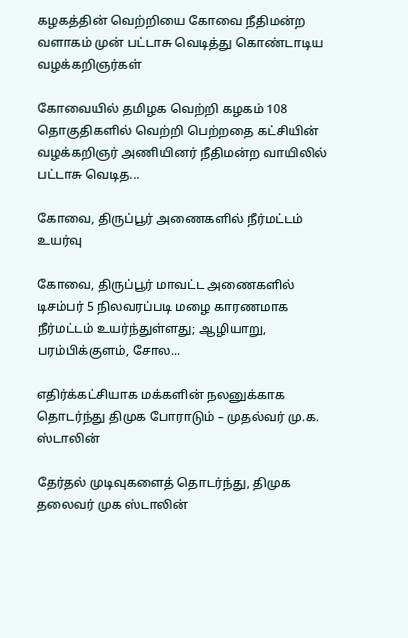கழகத்தின் வெற்றியை கோவை நீதிமன்ற வளாகம் முன் பட்டாசு வெடித்து கொண்டாடிய வழக்கறிஞர்கள்

கோவையில் தமிழக வெற்றி கழகம் 108 தொகுதிகளில் வெற்றி பெற்றதை கட்சியின் வழக்கறிஞர் அணியினர் நீதிமன்ற வாயிலில் பட்டாசு வெடித...

கோவை, திருப்பூர் அணைகளில் நீர்மட்டம் உயர்வு

கோவை, திருப்பூர் மாவட்ட அணைகளில் டிசம்பர் 5 நிலவரப்படி மழை காரணமாக நீர்மட்டம் உயர்ந்துள்ளது; ஆழியாறு, பரம்பிக்குளம், சோல...

எதிர்க்கட்சியாக மக்களின் நலனுக்காக தொடர்ந்து திமுக போராடும் – முதல்வர் மு.க. ஸ்டாலின்

தேர்தல் முடிவுகளைத் தொடர்ந்து, திமுக தலைவர் முக ஸ்டாலின்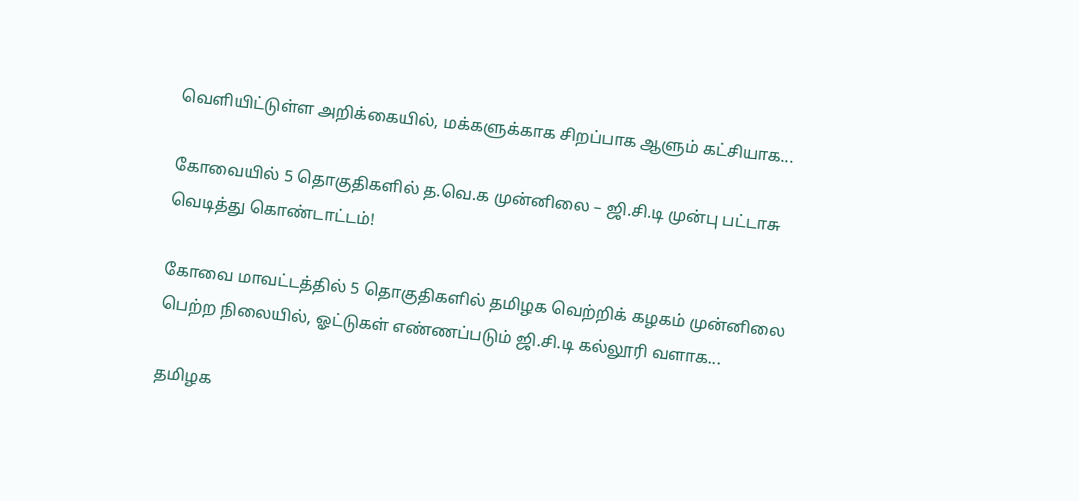வெளியிட்டுள்ள அறிக்கையில், மக்களுக்காக சிறப்பாக ஆளும் கட்சியாக...

கோவையில் 5 தொகுதிகளில் த.வெ.க முன்னிலை – ஜி.சி.டி முன்பு பட்டாசு வெடித்து கொண்டாட்டம்!

கோவை மாவட்டத்தில் 5 தொகுதிகளில் தமிழக வெற்றிக் கழகம் முன்னிலை பெற்ற நிலையில், ஓட்டுகள் எண்ணப்படும் ஜி.சி.டி கல்லூரி வளாக...

தமிழக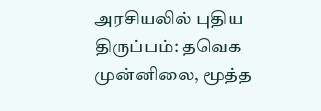அரசியலில் புதிய திருப்பம்: தவெக முன்னிலை, மூத்த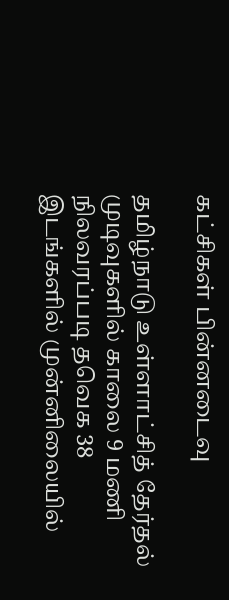கட்சிகள் பின்னடைவு

தமிழ்நாடு உள்ளாட்சித் தேர்தல் முடிவுகளில் காலை 9 மணி நிலவரப்படி தவெக 38 இடங்களில் முன்னிலையில்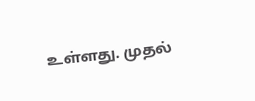உள்ளது. முதல்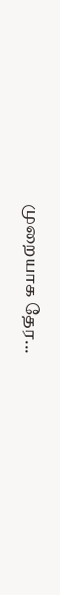முறையாக தேர...